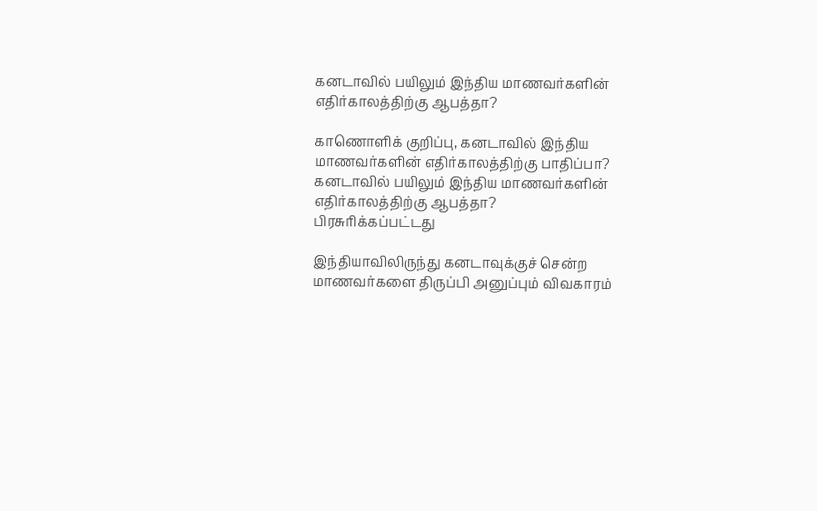கனடாவில் பயிலும் இந்திய மாணவர்களின் எதிர்காலத்திற்கு ஆபத்தா?

காணொளிக் குறிப்பு, கனடாவில் இந்திய மாணவர்களின் எதிர்காலத்திற்கு பாதிப்பா?
கனடாவில் பயிலும் இந்திய மாணவர்களின் எதிர்காலத்திற்கு ஆபத்தா?
பிரசுரிக்கப்பட்டது

இந்தியாவிலிருந்து கனடாவுக்குச் சென்ற மாணவர்களை திருப்பி அனுப்பும் விவகாரம்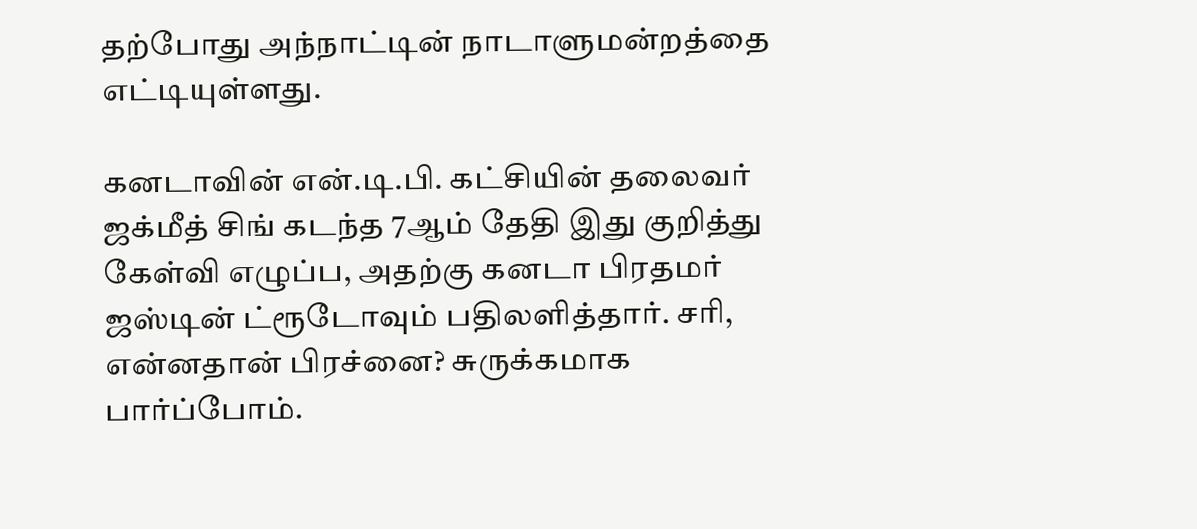தற்போது அந்நாட்டின் நாடாளுமன்றத்தை எட்டியுள்ளது.

கனடாவின் என்.டி.பி. கட்சியின் தலைவர் ஜக்மீத் சிங் கடந்த 7ஆம் தேதி இது குறித்து கேள்வி எழுப்ப, அதற்கு கனடா பிரதமர் ஜஸ்டின் ட்ரூடோவும் பதிலளித்தார். சரி, என்னதான் பிரச்னை? சுருக்கமாக பார்ப்போம்.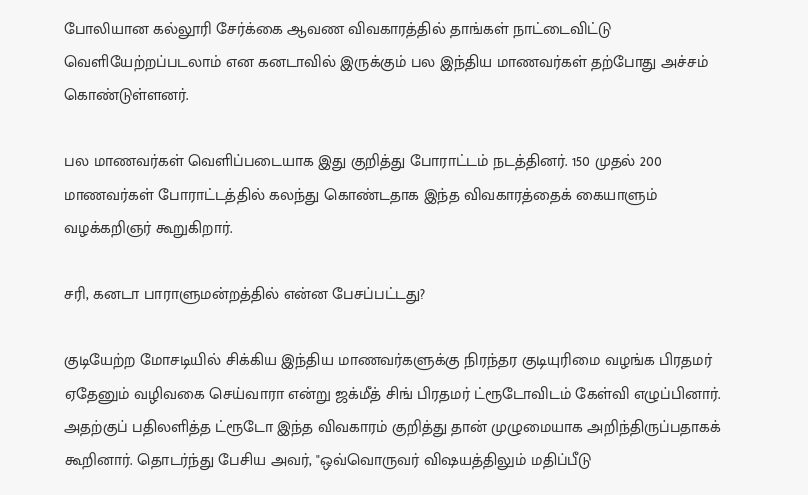போலியான கல்லூரி சேர்க்கை ஆவண விவகாரத்தில் தாங்கள் நாட்டைவிட்டு வெளியேற்றப்படலாம் என கனடாவில் இருக்கும் பல இந்திய மாணவர்கள் தற்போது அச்சம் கொண்டுள்ளனர்.

பல மாணவர்கள் வெளிப்படையாக இது குறித்து போராட்டம் நடத்தினர். 150 முதல் 200 மாணவர்கள் போராட்டத்தில் கலந்து கொண்டதாக இந்த விவகாரத்தைக் கையாளும் வழக்கறிஞர் கூறுகிறார்.

சரி, கனடா பாராளுமன்றத்தில் என்ன பேசப்பட்டது?

குடியேற்ற மோசடியில் சிக்கிய இந்திய மாணவர்களுக்கு நிரந்தர குடியுரிமை வழங்க பிரதமர் ஏதேனும் வழிவகை செய்வாரா என்று ஜக்மீத் சிங் பிரதமர் ட்ரூடோவிடம் கேள்வி எழுப்பினார். அதற்குப் பதிலளித்த ட்ரூடோ இந்த விவகாரம் குறித்து தான் முழுமையாக அறிந்திருப்பதாகக் கூறினார். தொடர்ந்து பேசிய அவர், "ஒவ்வொருவர் விஷயத்திலும் மதிப்பீடு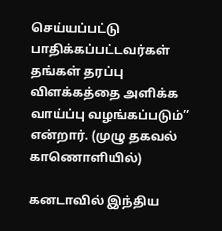செய்யப்பட்டு பாதிக்கப்பட்டவர்கள் தங்கள் தரப்பு விளக்கத்தை அளிக்க வாய்ப்பு வழங்கப்படும்’’ என்றார். (முழு தகவல் காணொளியில்)

கனடாவில் இந்திய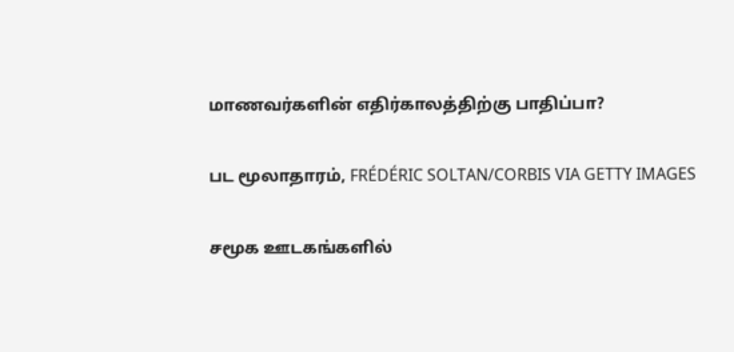மாணவர்களின் எதிர்காலத்திற்கு பாதிப்பா?

பட மூலாதாரம், FRÉDÉRIC SOLTAN/CORBIS VIA GETTY IMAGES

சமூக ஊடகங்களில்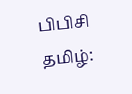பிபிசி தமிழ்: